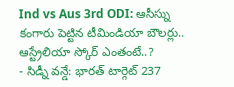Ind vs Aus 3rd ODI: ఆసీస్ను కంగారు పెట్టిన టీమిండియా బౌలర్లు.. ఆస్ట్రేలియా స్కోర్ ఎంతంటే..?
- సిడ్నీ వన్డే: భారత్ టార్గెట్ 237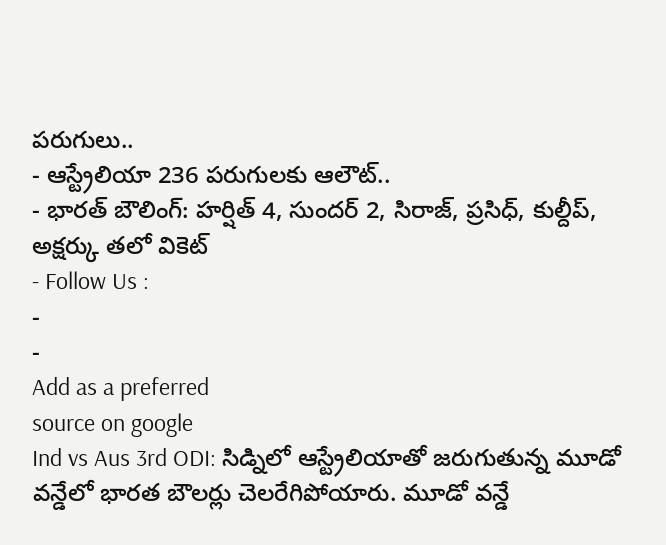పరుగులు..
- ఆస్ట్రేలియా 236 పరుగులకు ఆలౌట్..
- భారత్ బౌలింగ్: హర్షిత్ 4, సుందర్ 2, సిరాజ్, ప్రసిధ్, కుల్దీప్, అక్షర్కు తలో వికెట్
- Follow Us :
-
-
Add as a preferred
source on google
Ind vs Aus 3rd ODI: సిడ్నిలో ఆస్ట్రేలియాతో జరుగుతున్న మూడో వన్డేలో భారత బౌలర్లు చెలరేగిపోయారు. మూడో వన్డే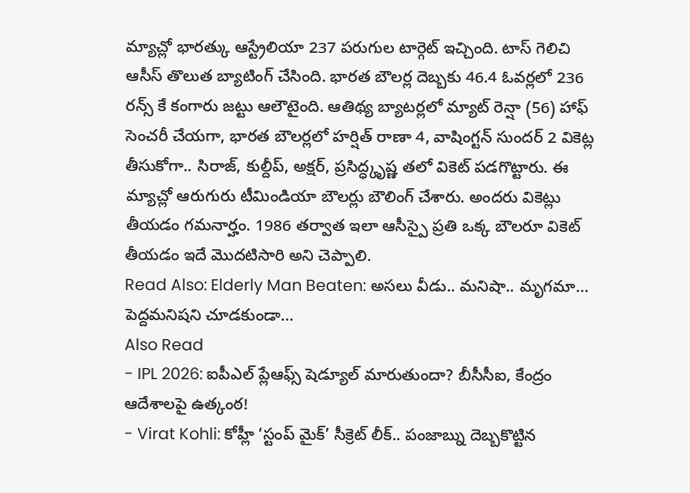మ్యాచ్లో భారత్కు ఆస్ట్రేలియా 237 పరుగుల టార్గెట్ ఇచ్చింది. టాస్ గెలిచి ఆసీస్ తొలుత బ్యాటింగ్ చేసింది. భారత బౌలర్ల దెబ్బకు 46.4 ఓవర్లలో 236 రన్స్ కే కంగారు జట్టు ఆలౌటైంది. ఆతిథ్య బ్యాటర్లలో మ్యాట్ రెన్షా (56) హాఫ్ సెంచరీ చేయగా, భారత బౌలర్లలో హర్షిత్ రాణా 4, వాషింగ్టన్ సుందర్ 2 వికెట్ల తీసుకోగా.. సిరాజ్, కుల్దీప్, అక్షర్, ప్రసిద్ధ్కృష్ణ తలో వికెట్ పడగొట్టారు. ఈ మ్యాచ్లో ఆరుగురు టీమిండియా బౌలర్లు బౌలింగ్ చేశారు. అందరు వికెట్లు తీయడం గమనార్హం. 1986 తర్వాత ఇలా ఆసీస్పై ప్రతి ఒక్క బౌలరూ వికెట్ తీయడం ఇదే మొదటిసారి అని చెప్పాలి.
Read Also: Elderly Man Beaten: అసలు వీడు.. మనిషా.. మృగమా… పెద్దమనిషని చూడకుండా…
Also Read
- IPL 2026: ఐపీఎల్ ప్లేఆఫ్స్ షెడ్యూల్ మారుతుందా? బీసీసీఐ, కేంద్రం ఆదేశాలపై ఉత్కంఠ!
- Virat Kohli: కోహ్లీ ‘స్టంప్ మైక్’ సీక్రెట్ లీక్.. పంజాబ్ను దెబ్బకొట్టిన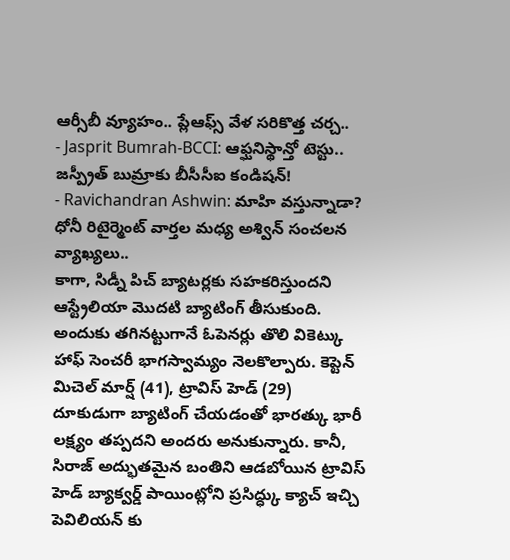ఆర్సీబీ వ్యూహం.. ప్లేఆఫ్స్ వేళ సరికొత్త చర్చ..
- Jasprit Bumrah-BCCI: ఆఫ్ఘనిస్థాన్తో టెస్టు.. జస్ప్రీత్ బుమ్రాకు బీసీసీఐ కండిషన్!
- Ravichandran Ashwin: మాహి వస్తున్నాడా? ధోనీ రిటైర్మెంట్ వార్తల మధ్య అశ్విన్ సంచలన వ్యాఖ్యలు..
కాగా, సిడ్నీ పిచ్ బ్యాటర్లకు సహకరిస్తుందని ఆస్ట్రేలియా మొదటి బ్యాటింగ్ తీసుకుంది. అందుకు తగినట్టుగానే ఓపెనర్లు తొలి వికెట్కు హాఫ్ సెంచరీ భాగస్వామ్యం నెలకొల్పారు. కెప్టెన్ మిచెల్ మార్ష్ (41), ట్రావిస్ హెడ్ (29) దూకుడుగా బ్యాటింగ్ చేయడంతో భారత్కు భారీ లక్ష్యం తప్పదని అందరు అనుకున్నారు. కానీ, సిరాజ్ అద్భుతమైన బంతిని ఆడబోయిన ట్రావిస్ హెడ్ బ్యాక్వర్డ్ పాయింట్లోని ప్రసిద్ధ్కు క్యాచ్ ఇచ్చి పెవిలియన్ కు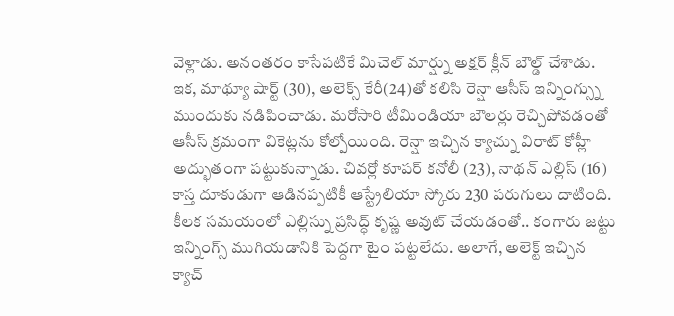వెళ్లాడు. అనంతరం కాసేపటికే మిచెల్ మార్ష్ను అక్షర్ క్లీన్ బౌల్డ్ చేశాడు. ఇక, మాథ్యూ షార్ట్ (30), అలెక్స్ కేరీ(24)తో కలిసి రెన్షా ఆసీస్ ఇన్నింగ్స్ను ముందుకు నడిపించాడు. మరోసారి టీమిండియా బౌలర్లు రెచ్చిపోవడంతో ఆసీస్ క్రమంగా వికెట్లను కోల్పోయింది. రెన్షా ఇచ్చిన క్యాచ్ను విరాట్ కోహ్లీ అద్భుతంగా పట్టుకున్నాడు. చివర్లో కూపర్ కనోలీ (23), నాథన్ ఎల్లిస్ (16) కాస్త దూకుడుగా ఆడినప్పటికీ ఆస్ట్రేలియా స్కోరు 230 పరుగులు దాటింది. కీలక సమయంలో ఎల్లిస్ను ప్రసిద్ధ్ కృష్ణ అవుట్ చేయడంతో.. కంగారు జట్టు ఇన్నింగ్స్ ముగియడానికి పెద్దగా టైం పట్టలేదు. అలాగే, అలెక్ట్ ఇచ్చిన క్యాచ్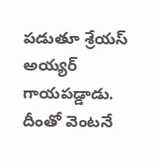పడుతూ శ్రేయస్ అయ్యర్ గాయపడ్డాడు. దీంతో వెంటనే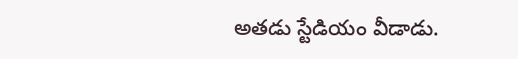అతడు స్టేడియం వీడాడు.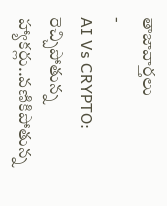తాజావార్తలు
-
AI Vs CRYPTO: రెచ్చిపోతున్న హ్యాకర్లు..వణికిపోతున్న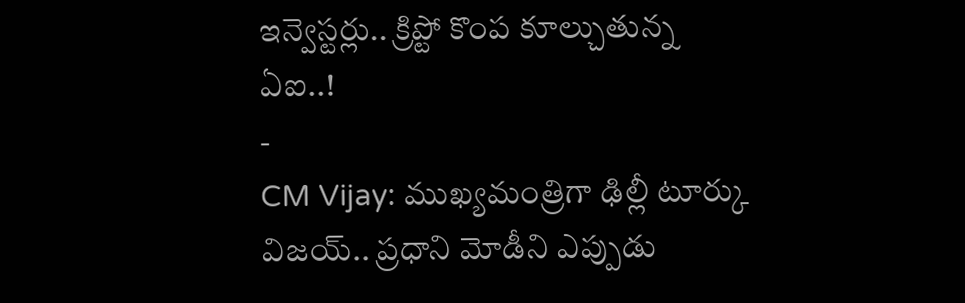ఇన్వెస్టర్లు.. క్రిప్టో కొంప కూల్చుతున్న ఏఐ..!
-
CM Vijay: ముఖ్యమంత్రిగా ఢిల్లీ టూర్కు విజయ్.. ప్రధాని మోడీని ఎప్పుడు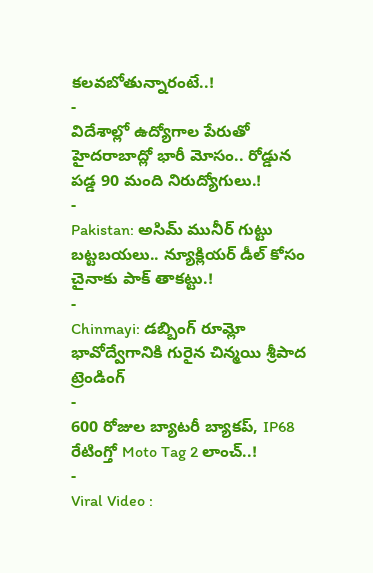కలవబోతున్నారంటే..!
-
విదేశాల్లో ఉద్యోగాల పేరుతో హైదరాబాద్లో భారీ మోసం.. రోడ్డున పడ్డ 90 మంది నిరుద్యోగులు.!
-
Pakistan: అసిమ్ మునీర్ గుట్టు బట్టబయలు.. న్యూక్లియర్ డీల్ కోసం చైనాకు పాక్ తాకట్టు.!
-
Chinmayi: డబ్బింగ్ రూమ్లో భావోద్వేగానికి గురైన చిన్మయి శ్రీపాద
ట్రెండింగ్
-
600 రోజుల బ్యాటరీ బ్యాకప్, IP68 రేటింగ్తో Moto Tag 2 లాంచ్..!
-
Viral Video :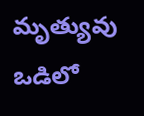మృత్యువు ఒడిలో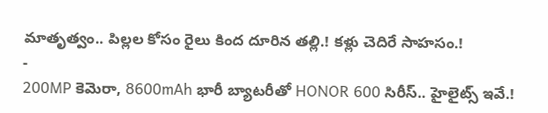మాతృత్వం.. పిల్లల కోసం రైలు కింద దూరిన తల్లి.! కళ్లు చెదిరే సాహసం.!
-
200MP కెమెరా, 8600mAh భారీ బ్యాటరీతో HONOR 600 సిరీస్.. హైలైట్స్ ఇవే.!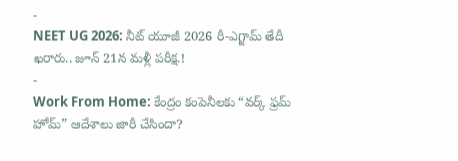-
NEET UG 2026: నీట్ యూజీ 2026 రీ-ఎగ్జామ్ తేదీ ఖరారు.. జూన్ 21న మళ్లీ పరీక్ష.!
-
Work From Home: కేంద్రం కంపెనీలకు “వర్క్ ఫ్రమ్ హోమ్” ఆదేశాలు జారీ చేసిందా?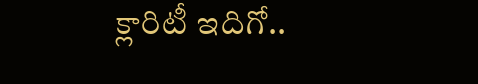క్లారిటీ ఇదిగో..